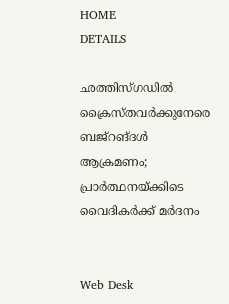HOME
DETAILS

ഛത്തിസ്ഗഡില്‍ ക്രൈസ്തവര്‍ക്കുനേരെ ബജ്‌റങ്ദള്‍ ആക്രമണം; പ്രാര്‍ത്ഥനയ്ക്കിടെ വൈദികര്‍ക്ക് മര്‍ദനം


Web Desk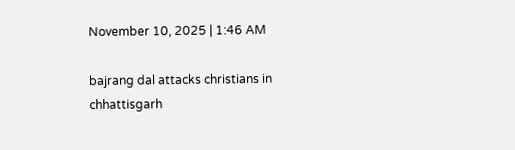November 10, 2025 | 1:46 AM

bajrang dal attacks christians in chhattisgarh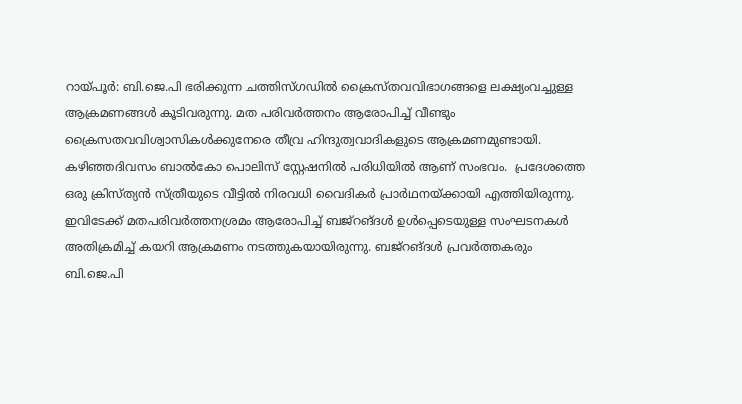റായ്പൂര്‍: ബി.ജെ.പി ഭരിക്കുന്ന ചത്തിസ്ഗഡിൽ ക്രൈസ്തവവിഭാഗങ്ങളെ ലക്ഷ്യംവച്ചുള്ള ആക്രമണങ്ങള്‍ കൂടിവരുന്നു. മത പരിവര്‍ത്തനം ആരോപിച്ച് വീണ്ടും ക്രൈസതവവിശ്വാസികൾക്കുനേരെ തീവ്ര ഹിന്ദുത്വവാദികളുടെ ആക്രമണമുണ്ടായി. കഴിഞ്ഞദിവസം ബാല്‍കോ പൊലിസ് സ്റ്റേഷനില്‍ പരിധിയില്‍ ആണ് സംഭവം.  പ്രദേശത്തെ ഒരു ക്രിസ്ത്യന്‍ സ്ത്രീയുടെ വീട്ടില്‍ നിരവധി വൈദികര്‍ പ്രാർഥനയ്ക്കായി എത്തിയിരുന്നു. ഇവിടേക്ക് മതപരിവര്‍ത്തനശ്രമം ആരോപിച്ച് ബജ്‌റങ്ദള്‍ ഉള്‍പ്പെടെയുള്ള സംഘടനകള്‍ അതിക്രമിച്ച് കയറി ആക്രമണം നടത്തുകയായിരുന്നു. ബജ്‌റങ്ദള്‍ പ്രവര്‍ത്തകരും ബി.ജെ.പി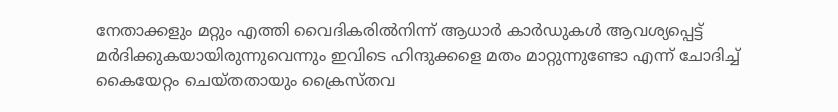നേതാക്കളും മറ്റും എത്തി വൈദികരില്‍നിന്ന് ആധാര്‍ കാര്‍ഡുകള്‍ ആവശ്യപ്പെട്ട് മര്‍ദിക്കുകയായിരുന്നുവെന്നും ഇവിടെ ഹിന്ദുക്കളെ മതം മാറ്റുന്നുണ്ടോ എന്ന് ചോദിച്ച് കൈയേറ്റം ചെയ്തതായും ക്രൈസ്തവ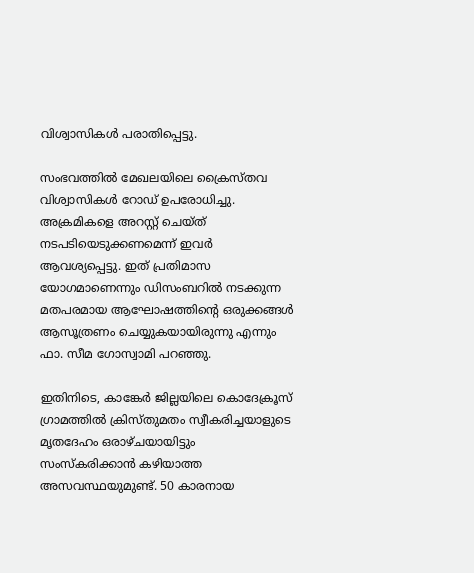വിശ്വാസികള്‍ പരാതിപ്പെട്ടു.

സംഭവത്തില്‍ മേഖലയിലെ ക്രൈസ്തവ വിശ്വാസികള്‍ റോഡ് ഉപരോധിച്ചു. അക്രമികളെ അറസ്റ്റ് ചെയ്ത് നടപടിയെടുക്കണമെന്ന് ഇവര്‍ ആവശ്യപ്പെട്ടു. ഇത് പ്രതിമാസ യോഗമാണെന്നും ഡിസംബറില്‍ നടക്കുന്ന മതപരമായ ആഘോഷത്തിന്റെ ഒരുക്കങ്ങള്‍ ആസൂത്രണം ചെയ്യുകയായിരുന്നു എന്നും ഫാ. സീമ ഗോസ്വാമി പറഞ്ഞു.

ഇതിനിടെ, കാങ്കേര്‍ ജില്ലയിലെ കൊദേക്രൂസ് ഗ്രാമത്തില്‍ ക്രിസ്തുമതം സ്വീകരിച്ചയാളുടെ മൃതദേഹം ഒരാഴ്ചയായിട്ടും സംസ്‌കരിക്കാന്‍ കഴിയാത്ത അസവസ്ഥയുമുണ്ട്. 50 കാരനായ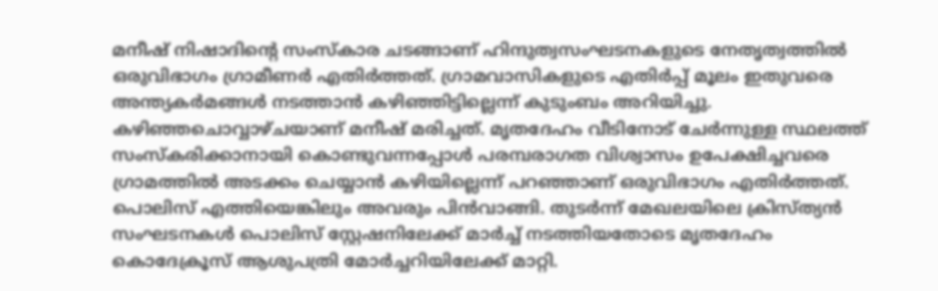മനീഷ് നിഷാദിന്റെ സംസ്‌കാര ചടങ്ങാണ് ഹിന്ദുത്വസംഘടനകളുടെ നേതൃത്വത്തില്‍ ഒരുവിഭാഗം ഗ്രാമീണര്‍ എതിര്‍ത്തത്. ഗ്രാമവാസികളുടെ എതിര്‍പ്പ് മൂലം ഇതുവരെ അന്ത്യകര്‍മങ്ങള്‍ നടത്താന്‍ കഴിഞ്ഞിട്ടില്ലെന്ന് കുടുംബം അറിയിച്ചു. കഴിഞ്ഞചൊവ്വാഴ്ചയാണ് മനീഷ് മരിച്ചത്. മൃതദേഹം വീടിനോട് ചേര്‍ന്നുള്ള സ്ഥലത്ത് സംസ്‌കരിക്കാനായി കൊണ്ടുവന്നപ്പോള്‍ പരമ്പരാഗത വിശ്വാസം ഉപേക്ഷിച്ചവരെ ഗ്രാമത്തില്‍ അടക്കം ചെയ്യാന്‍ കഴിയില്ലെന്ന് പറഞ്ഞാണ് ഒരുവിഭാഗം എതിര്‍ത്തത്. പൊലിസ് എത്തിയെങ്കിലും അവരും പിന്‍വാങ്ങി. തുടര്‍ന്ന് മേഖലയിലെ ക്രിസ്ത്യന്‍ സംഘടനകള്‍ പൊലിസ് സ്റ്റേഷനിലേക്ക് മാര്‍ച്ച് നടത്തിയതോടെ മൃതദേഹം കൊദേക്രൂസ് ആശുപത്രി മോര്‍ച്ചറിയിലേക്ക് മാറ്റി.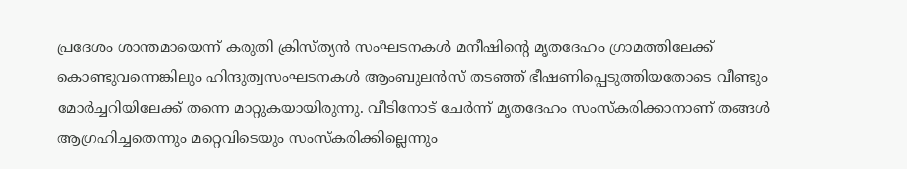പ്രദേശം ശാന്തമായെന്ന് കരുതി ക്രിസ്ത്യന്‍ സംഘടനകള്‍ മനീഷിന്റെ മൃതദേഹം ഗ്രാമത്തിലേക്ക് കൊണ്ടുവന്നെങ്കിലും ഹിന്ദുത്വസംഘടനകള്‍ ആംബുലന്‍സ് തടഞ്ഞ് ഭീഷണിപ്പെടുത്തിയതോടെ വീണ്ടും മോര്‍ച്ചറിയിലേക്ക് തന്നെ മാറ്റുകയായിരുന്നു. വീടിനോട് ചേർന്ന് മൃതദേഹം സംസ്‌കരിക്കാനാണ് തങ്ങള്‍ ആഗ്രഹിച്ചതെന്നും മറ്റെവിടെയും സംസ്‌കരിക്കില്ലെന്നും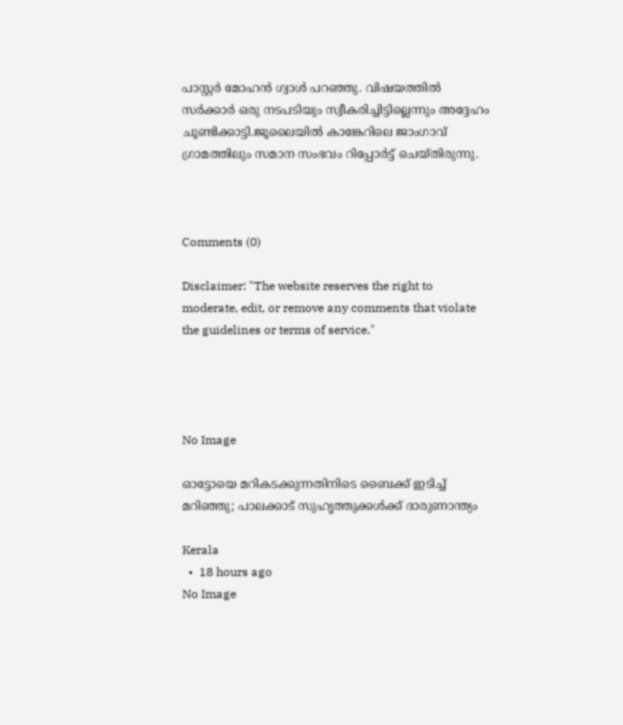പാസ്റ്റര്‍ മോഹന്‍ ഗ്വാള്‍ പറഞ്ഞു. വിഷയത്തിൽ സര്‍ക്കാര്‍ ഒരു നടപടിയും സ്വീകരിച്ചിട്ടില്ലെന്നും അദ്ദേഹം ചൂണ്ടിക്കാട്ടി.ജൂലൈയില്‍ കാങ്കേറിലെ ജാംഗാവ് ഗ്രാമത്തിലും സമാന സംഭവം റിപ്പോര്‍ട്ട് ചെയ്തിരുന്നു.



Comments (0)

Disclaimer: "The website reserves the right to moderate, edit, or remove any comments that violate the guidelines or terms of service."




No Image

ഓട്ടോയെ മറികടക്കുന്നതിനിടെ ബൈക്ക് ഇടിച്ച് മറിഞ്ഞു; പാലക്കാട് സുഹൃത്തുക്കൾക്ക് ദാരുണാന്ത്യം

Kerala
  •  18 hours ago
No Image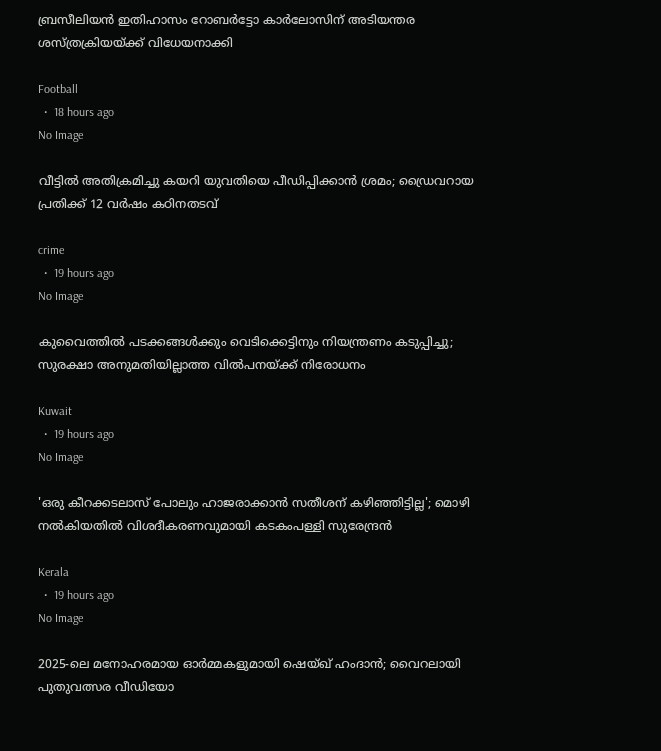ബ്രസീലിയൻ ഇതിഹാസം റോബർട്ടോ കാർലോസിന് അടിയന്തര ശസ്ത്രക്രിയയ്ക്ക് വിധേയനാക്കി

Football
  •  18 hours ago
No Image

വീട്ടിൽ അതിക്രമിച്ചു കയറി യുവതിയെ പീഡിപ്പിക്കാൻ ശ്രമം; ഡ്രൈവറായ പ്രതിക്ക് 12 വർഷം കഠിനതടവ്

crime
  •  19 hours ago
No Image

കുവൈത്തിൽ പടക്കങ്ങൾക്കും വെടിക്കെട്ടിനും നിയന്ത്രണം കടുപ്പിച്ചു; സുരക്ഷാ അനുമതിയില്ലാത്ത വിൽപനയ്ക്ക് നിരോധനം

Kuwait
  •  19 hours ago
No Image

'ഒരു കീറക്കടലാസ് പോലും ഹാജരാക്കാൻ സതീശന് കഴിഞ്ഞിട്ടില്ല'; മൊഴി നൽകിയതിൽ വിശദീകരണവുമായി കടകംപള്ളി സുരേന്ദ്രൻ

Kerala
  •  19 hours ago
No Image

2025-ലെ മനോഹരമായ ഓർമ്മകളുമായി ഷെയ്ഖ് ഹംദാൻ; വൈറലായി പുതുവത്സര വീഡിയോ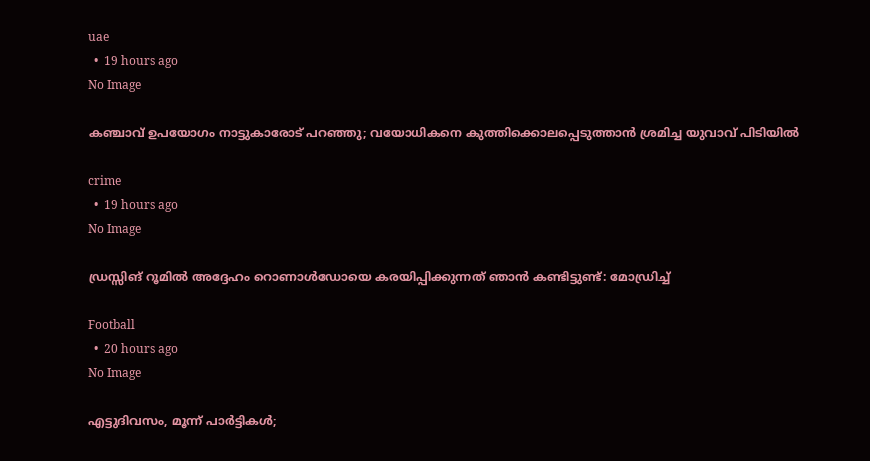uae
  •  19 hours ago
No Image

കഞ്ചാവ് ഉപയോഗം നാട്ടുകാരോട് പറഞ്ഞു; വയോധികനെ കുത്തിക്കൊലപ്പെടുത്താൻ ശ്രമിച്ച യുവാവ് പിടിയിൽ

crime
  •  19 hours ago
No Image

ഡ്രസ്സിങ് റൂമിൽ അദ്ദേഹം റൊണാൾഡോയെ കരയിപ്പിക്കുന്നത് ഞാൻ കണ്ടിട്ടുണ്ട്: മോഡ്രിച്ച്

Football
  •  20 hours ago
No Image

എട്ടുദിവസം, മൂന്ന് പാർട്ടികൾ;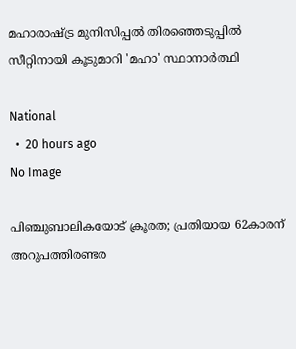മഹാരാഷ്ട്ര മുനിസിപ്പൽ തിരഞ്ഞെടുപ്പിൽ സീറ്റിനായി കൂടുമാറി 'മഹാ' സ്ഥാനാർത്ഥി

National
  •  20 hours ago
No Image

പിഞ്ചുബാലികയോട് ക്രൂരത; പ്രതിയായ 62കാരന് അറുപത്തിരണ്ടര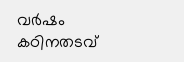വർഷം കഠിനതടവ്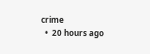crime
  •  20 hours ago